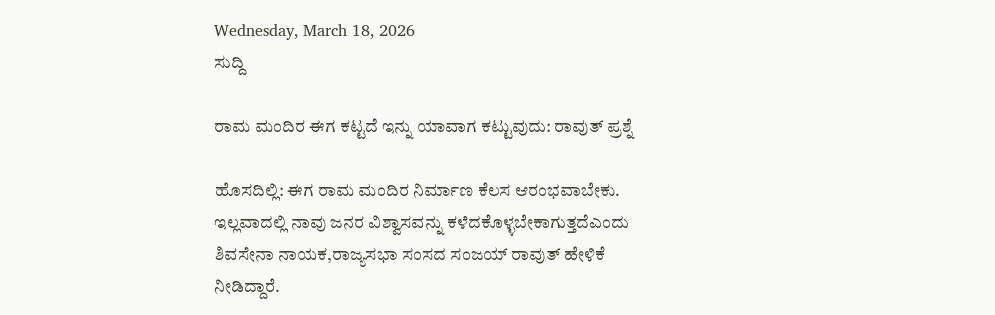Wednesday, March 18, 2026
ಸುದ್ದಿ

ರಾಮ ಮಂದಿರ ಈಗ ಕಟ್ಟದೆ ಇನ್ನು ಯಾವಾಗ ಕಟ್ಟುವುದು: ರಾವುತ್‌ ಪ್ರಶ್ನೆ

ಹೊಸದಿಲ್ಲಿ: ಈಗ ರಾಮ ಮಂದಿರ ನಿರ್ಮಾಣ ಕೆಲಸ ಆರಂಭವಾಬೇಕು. ಇಲ್ಲವಾದಲ್ಲಿ ನಾವು ಜನರ ವಿಶ್ವಾಸವನ್ನು ಕಳೆದಕೊಳ್ಳಬೇಕಾಗುತ್ತದೆಎಂದು ಶಿವಸೇನಾ ನಾಯಕ,ರಾಜ್ಯಸಭಾ ಸಂಸದ ಸಂಜಯ್‌ ರಾವುತ್‌ ಹೇಳಿಕೆ ನೀಡಿದ್ದಾರೆ.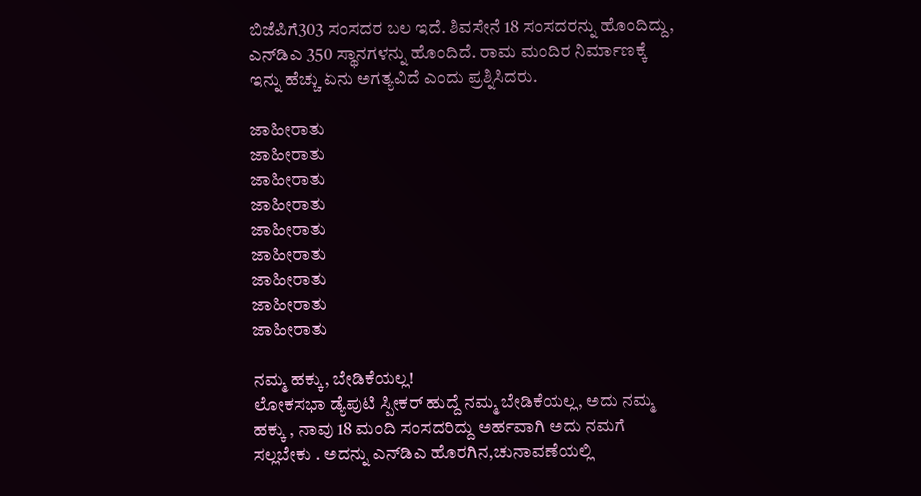ಬಿಜೆಪಿಗೆ303 ಸಂಸದರ ಬಲ ಇದೆ. ಶಿವಸೇನೆ 18 ಸಂಸದರನ್ನು ಹೊಂದಿದ್ದು, ಎನ್‌ಡಿಎ 350 ಸ್ಥಾನಗಳನ್ನು ಹೊಂದಿದೆ. ರಾಮ ಮಂದಿರ ನಿರ್ಮಾಣಕ್ಕೆ ಇನ್ನು ಹೆಚ್ಚು ಏನು ಅಗತ್ಯವಿದೆ ಎಂದು ಪ್ರಶ್ನಿಸಿದರು.

ಜಾಹೀರಾತು
ಜಾಹೀರಾತು
ಜಾಹೀರಾತು
ಜಾಹೀರಾತು
ಜಾಹೀರಾತು
ಜಾಹೀರಾತು
ಜಾಹೀರಾತು
ಜಾಹೀರಾತು
ಜಾಹೀರಾತು

ನಮ್ಮ ಹಕ್ಕು, ಬೇಡಿಕೆಯಲ್ಲ!
ಲೋಕಸಭಾ ಡ್ಯೆಪುಟಿ ಸ್ಪೀಕರ್‌ ಹುದ್ದೆ ನಮ್ಮ ಬೇಡಿಕೆಯಲ್ಲ, ಅದು ನಮ್ಮ ಹಕ್ಕು , ನಾವು 18 ಮಂದಿ ಸಂಸದರಿದ್ದು ಅರ್ಹವಾಗಿ ಅದು ನಮಗೆ ಸಲ್ಲಬೇಕು . ಅದನ್ನು ಎನ್‌ಡಿಎ ಹೊರಗಿನ,ಚುನಾವಣೆಯಲ್ಲಿ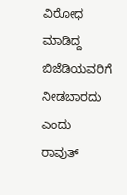ವಿರೋಧ ಮಾಡಿದ್ದ ಬಿಜೆಡಿಯವರಿಗೆ ನೀಡಬಾರದು ಎಂದು ರಾವುತ್‌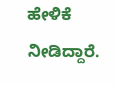ಹೇಳಿಕೆ ನೀಡಿದ್ದಾರೆ.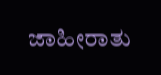ಜಾಹೀರಾತು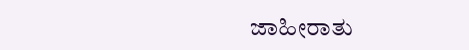ಜಾಹೀರಾತು